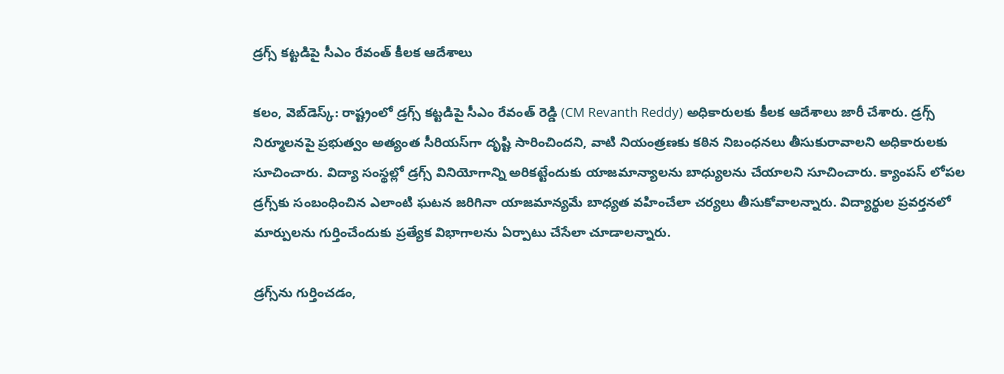డ్ర‌గ్స్ క‌ట్ట‌డిపై సీఎం రేవంత్ కీల‌క ఆదేశాలు

క‌లం, వెబ్‌డెస్క్‌: రాష్ట్రంలో డ్ర‌గ్స్ క‌ట్ట‌డిపై సీఎం రేవంత్ రెడ్డి (CM Revanth Reddy) అధికారుల‌కు కీల‌క ఆదేశాలు జారీ చేశారు. డ్ర‌గ్స్ నిర్మూల‌న‌పై ప్ర‌భుత్వం అత్యంత సీరియ‌స్‌గా దృష్టి సారించింద‌ని, వాటి నియంత్రణకు కఠిన నిబంధనలు తీసుకురావాలని అధికారుల‌కు సూచించారు. విద్యా సంస్థల్లో డ్రగ్స్ వినియోగాన్ని అరికట్టేందుకు యాజమాన్యాలను బాధ్యులను చేయాలని సూచించారు. క్యాంపస్ లోపల డ్రగ్స్‌కు సంబంధించిన ఎలాంటి ఘటన జరిగినా యాజమాన్యమే బాధ్యత వహించేలా చర్యలు తీసుకోవాలన్నారు. విద్యార్థుల ప్రవర్తనలో మార్పులను గుర్తించేందుకు ప్రత్యేక విభాగాలను ఏర్పాటు చేసేలా చూడాలన్నారు.

డ్రగ్స్‌ను గుర్తించడం,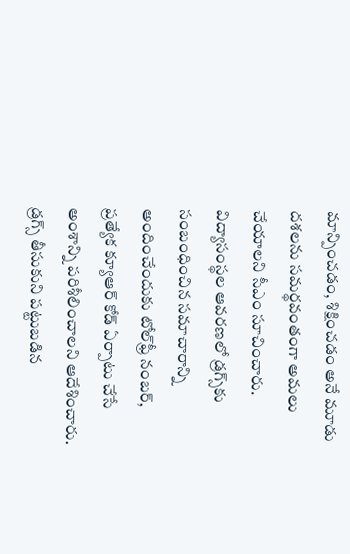మాన్పించడం, శిక్షించడం అనే మూడు దశలను సమర్థవంతంగా అమలు చేయాలని సీఎం సూచించారు. విద్యాసంస్థల ఆవరణలో డ్రగ్స్‌కు సంబంధించిన సమాచారాన్ని అందించేందుకు టోల్‌ఫ్రీ నంబర్, ప్రత్యేక క్యూఆర్ కోడ్ ఏర్పాటు చేసే అంశాన్ని పరిశీలించాలని ఆదేశించారు. డ్రగ్స్ తీసుకుని పట్టుబడిన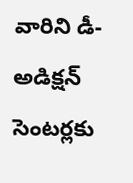వారిని డీ-అడిక్షన్ సెంటర్లకు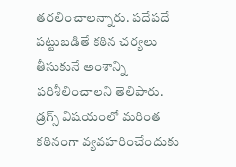తరలించాలన్నారు. పదేపదే పట్టుబడితే కఠిన చర్యలు తీసుకునే అంశాన్ని పరిశీలించాలని తెలిపారు. డ్రగ్స్ విషయంలో మరింత కఠినంగా వ్యవహరించేందుకు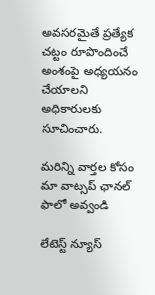అవసరమైతే ప్రత్యేక చట్టం రూపొందించే అంశంపై అధ్యయనం చేయాలని అధికారులకు సూచించారు.

మ‌రిన్ని వార్త‌ల కోసం మా వాట్స‌ప్ ఛాన‌ల్ ఫాలో అవ్వండి

లేటెస్ట్ న్యూస్‌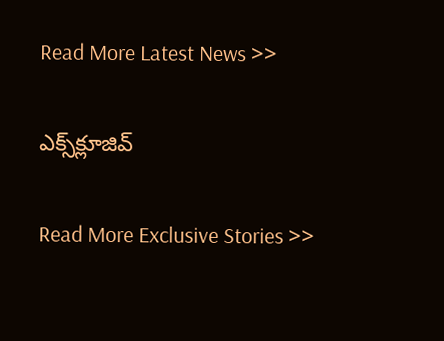Read More Latest News >>

ఎక్స్‌క్లూజివ్‌

Read More Exclusive Stories >>